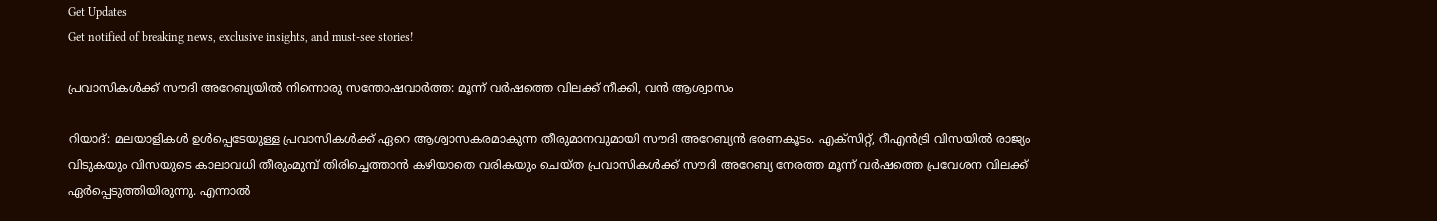Get Updates
Get notified of breaking news, exclusive insights, and must-see stories!

പ്രവാസികള്‍ക്ക് സൗദി അറേബ്യയില്‍ നിന്നൊരു സന്തോഷവാർത്ത: മൂന്ന് വർഷത്തെ വിലക്ക് നീക്കി, വന്‍ ആശ്വാസം

റിയാദ്: മലയാളികള്‍ ഉള്‍പ്പെടേയുള്ള പ്രവാസികള്‍ക്ക് ഏറെ ആശ്വാസകരമാകുന്ന തീരുമാനവുമായി സൗദി അറേബ്യന്‍ ഭരണകൂടം. എക്‌സിറ്റ്, റീഎൻട്രി വിസയിൽ രാജ്യം വിടുകയും വിസയുടെ കാലാവധി തീരുംമുമ്പ് തിരിച്ചെത്താൻ കഴിയാതെ വരികയും ചെയ്ത പ്രവാസികൾക്ക് സൗദി അറേബ്യ നേരത്ത മൂന്ന് വർഷത്തെ പ്രവേശന വിലക്ക് ഏർപ്പെടുത്തിയിരുന്നു. എന്നാല്‍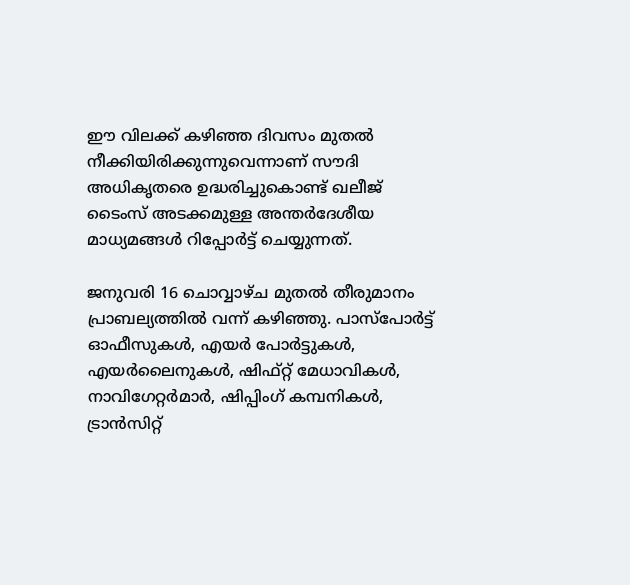ഈ വിലക്ക് കഴിഞ്ഞ ദിവസം മുതല്‍ നീക്കിയിരിക്കുന്നുവെന്നാണ് സൗദി അധികൃതരെ ഉദ്ധരിച്ചുകൊണ്ട് ഖലീജ് ടൈംസ് അടക്കമുള്ള അന്തർദേശീയ മാധ്യമങ്ങള്‍ റിപ്പോർട്ട് ചെയ്യുന്നത്.

ജനുവരി 16 ചൊവ്വാഴ്ച മുതൽ തീരുമാനം പ്രാബല്യത്തിൽ വന്ന് കഴിഞ്ഞു. പാസ്‌പോർട്ട് ഓഫീസുകൾ, എയർ പോർട്ടുകൾ, എയർലൈനുകൾ, ഷിഫ്റ്റ് മേധാവികൾ, നാവിഗേറ്റർമാർ, ഷിപ്പിംഗ് കമ്പനികൾ, ട്രാൻസിറ്റ്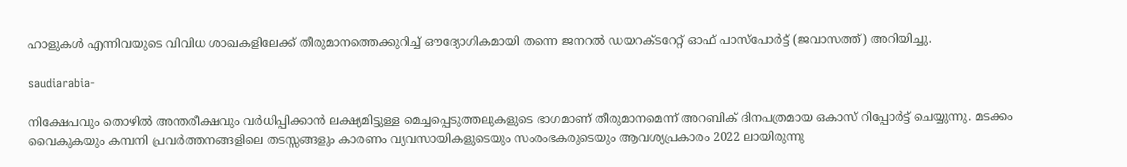ഹാളുകൾ എന്നിവയുടെ വിവിധ ശാഖകളിലേക്ക് തീരുമാനത്തെക്കുറിച്ച് ഔദ്യോഗികമായി തന്നെ ജനറൽ ഡയറക്ടറേറ്റ് ഓഫ് പാസ്‌പോർട്ട് (ജവാസത്ത്) അറിയിച്ചു.

saudiarabia-

നിക്ഷേപവും തൊഴിൽ അന്തരീക്ഷവും വർധിപ്പിക്കാൻ ലക്ഷ്യമിട്ടുള്ള മെച്ചപ്പെടുത്തലുകളുടെ ഭാഗമാണ് തീരുമാനമെന്ന് അറബിക് ദിനപത്രമായ ഒകാസ് റിപ്പോർട്ട് ചെയ്യുന്നു. മടക്കം വൈകുകയും കമ്പനി പ്രവർത്തനങ്ങളിലെ തടസ്സങ്ങളും കാരണം വ്യവസായികളുടെയും സംരംഭകരുടെയും ആവശ്യപ്രകാരം 2022 ലായിരുന്നു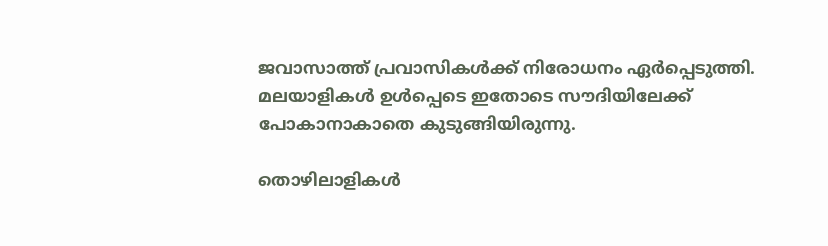ജവാസാത്ത് പ്രവാസികൾക്ക് നിരോധനം ഏർപ്പെടുത്തി. മലയാളികള്‍ ഉള്‍പ്പെടെ ഇതോടെ സൗദിയിലേക്ക് പോകാനാകാതെ കുടുങ്ങിയിരുന്നു.

തൊഴിലാളികൾ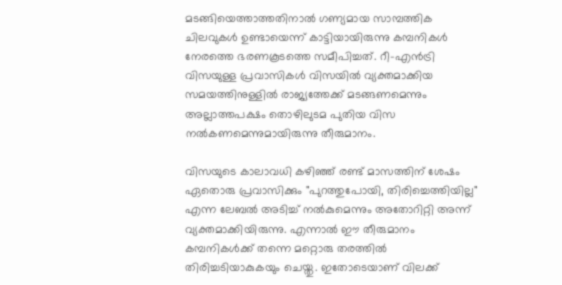മടങ്ങിയെത്താത്തതിനാൽ ഗണ്യമായ സാമ്പത്തിക ചിലവുകൾ ഉണ്ടായെന്ന് കാട്ടിയായിരുന്നു കമ്പനികള്‍ നേരത്തെ ഭരണകൂടത്തെ സമീപിച്ചത്. റീ-എൻട്രി വിസയുള്ള പ്രവാസികൾ വിസയിൽ വ്യക്തമാക്കിയ സമയത്തിനുള്ളിൽ രാജ്യത്തേക്ക് മടങ്ങണമെന്നും അല്ലാത്തപക്ഷം തൊഴിലുടമ പുതിയ വിസ നൽകണമെന്നുമായിരുന്നു തീരുമാനം.

വിസയുടെ കാലാവധി കഴിഞ്ഞ് രണ്ട് മാസത്തിന് ശേഷം ഏതൊരു പ്രവാസിക്കും "പുറത്തുപോയി, തിരിച്ചെത്തിയില്ല" എന്ന ലേബല്‍ അടിച്ച് നല്‍കുമെന്നും അതോറിറ്റി അന്ന് വ്യക്തമാക്കിയിരുന്നു. എന്നാല്‍ ഈ തീരുമാനം കമ്പനികള്‍ക്ക് തന്നെ മറ്റൊരു തരത്തില്‍ തിരിച്ചടിയാകുകയും ചെയ്തു. ഇതോടെയാണ് വിലക്ക്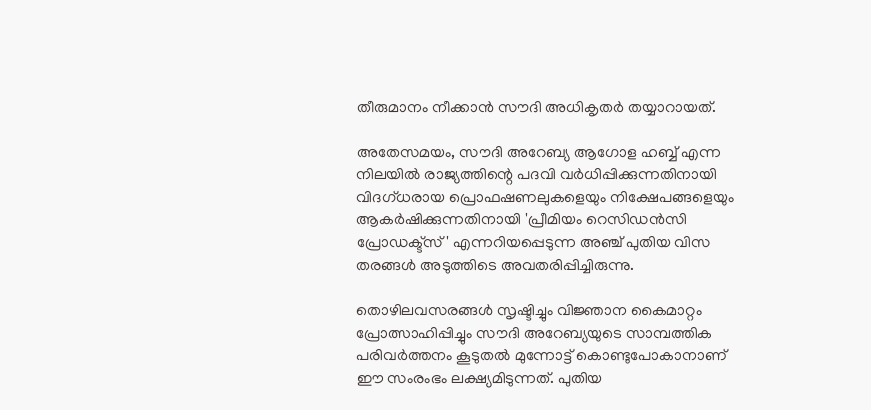തീരുമാനം നീക്കാന്‍ സൗദി അധികൃതർ തയ്യാറായത്.

അതേസമയം, സൗദി അറേബ്യ ആഗോള ഹബ്ബ് എന്ന നിലയിൽ രാജ്യത്തിന്റെ പദവി വർധിപ്പിക്കുന്നതിനായി വിദഗ്ധരായ പ്രൊഫഷണലുകളെയും നിക്ഷേപങ്ങളെയും ആകർഷിക്കുന്നതിനായി 'പ്രീമിയം റെസിഡൻസി പ്രോഡക്ട്സ്' എന്നറിയപ്പെടുന്ന അഞ്ച് പുതിയ വിസ തരങ്ങൾ അടുത്തിടെ അവതരിപ്പിച്ചിരുന്നു.

തൊഴിലവസരങ്ങൾ സൃഷ്ടിച്ചും വിജ്ഞാന കൈമാറ്റം പ്രോത്സാഹിപ്പിച്ചും സൗദി അറേബ്യയുടെ സാമ്പത്തിക പരിവർത്തനം കൂടുതൽ മുന്നോട്ട് കൊണ്ടുപോകാനാണ് ഈ സംരംഭം ലക്ഷ്യമിടുന്നത്. പുതിയ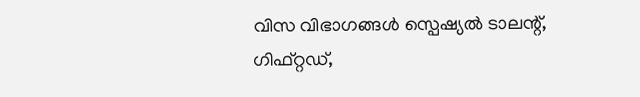വിസ വിഭാഗങ്ങൾ സ്പെഷ്യൽ ടാലന്റ്, ഗിഫ്റ്റഡ്,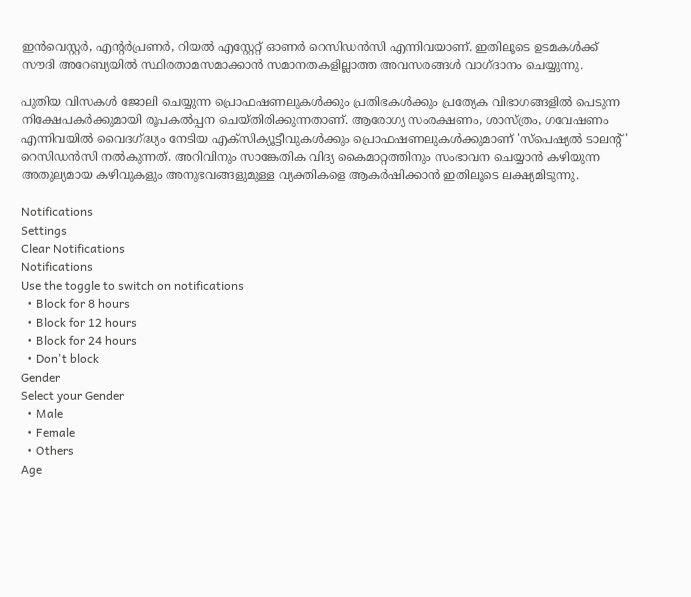ഇൻവെസ്റ്റർ, എന്റർപ്രണർ, റിയൽ എസ്റ്റേറ്റ് ഓണർ റെസിഡൻസി എന്നിവയാണ്. ഇതിലൂടെ ഉടമകൾക്ക് സൗദി അറേബ്യയിൽ സ്ഥിരതാമസമാക്കാൻ സമാനതകളില്ലാത്ത അവസരങ്ങൾ വാഗ്ദാനം ചെയ്യുന്നു.

പുതിയ വിസകൾ ജോലി ചെയ്യുന്ന പ്രൊഫഷണലുകൾക്കും പ്രതിഭകൾക്കും പ്രത്യേക വിഭാഗങ്ങളിൽ പെടുന്ന നിക്ഷേപകർക്കുമായി രൂപകൽപ്പന ചെയ്തിരിക്കുന്നതാണ്. ആരോഗ്യ സംരക്ഷണം, ശാസ്ത്രം, ഗവേഷണം എന്നിവയിൽ വൈദഗ്ദ്ധ്യം നേടിയ എക്സിക്യൂട്ടീവുകൾക്കും പ്രൊഫഷണലുകൾക്കുമാണ് 'സ്പെഷ്യല്‍ ടാലന്റ്' റെസിഡൻസി നൽകുന്നത്. അറിവിനും സാങ്കേതിക വിദ്യ കൈമാറ്റത്തിനും സംഭാവന ചെയ്യാൻ കഴിയുന്ന അതുല്യമായ കഴിവുകളും അനുഭവങ്ങളുമുള്ള വ്യക്തികളെ ആകർഷിക്കാൻ ഇതിലൂടെ ലക്ഷ്യമിടുന്നു.

Notifications
Settings
Clear Notifications
Notifications
Use the toggle to switch on notifications
  • Block for 8 hours
  • Block for 12 hours
  • Block for 24 hours
  • Don't block
Gender
Select your Gender
  • Male
  • Female
  • Others
Age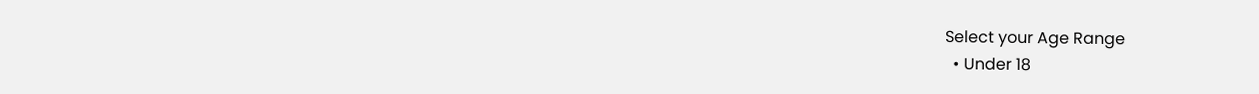Select your Age Range
  • Under 18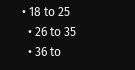• 18 to 25
  • 26 to 35
  • 36 to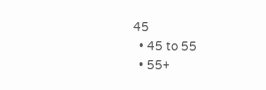45
  • 45 to 55
  • 55+